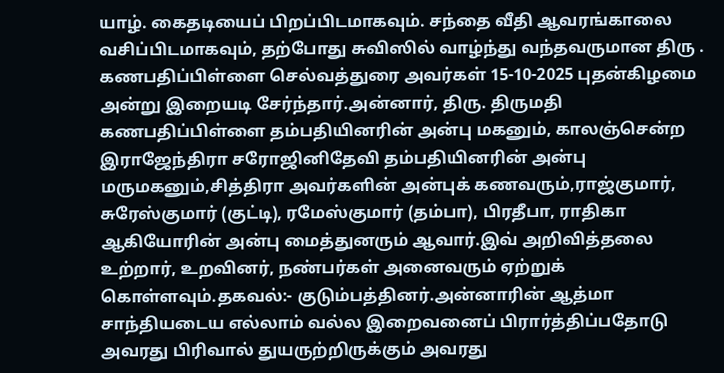யாழ். கைதடியைப் பிறப்பிடமாகவும். சந்தை வீதி ஆவரங்காலை வசிப்பிடமாகவும், தற்போது சுவிஸில் வாழ்ந்து வந்தவருமான திரு . கணபதிப்பிள்ளை செல்வத்துரை அவர்கள் 15-10-2025 புதன்கிழமை அன்று இறையடி சேர்ந்தார்.அன்னார், திரு. திருமதி கணபதிப்பிள்ளை தம்பதியினரின் அன்பு மகனும், காலஞ்சென்ற இராஜேந்திரா சரோஜினிதேவி தம்பதியினரின் அன்பு மருமகனும்,சித்திரா அவர்களின் அன்புக் கணவரும்,ராஜ்குமார், சுரேஸ்குமார் (குட்டி), ரமேஸ்குமார் (தம்பா), பிரதீபா, ராதிகா ஆகியோரின் அன்பு மைத்துனரும் ஆவார்.இவ் அறிவித்தலை உற்றார், உறவினர், நண்பர்கள் அனைவரும் ஏற்றுக் கொள்ளவும்.தகவல்:- குடும்பத்தினர்.அன்னாரின் ஆத்மா சாந்தியடைய எல்லாம் வல்ல இறைவனைப் பிரார்த்திப்பதோடு அவரது பிரிவால் துயருற்றிருக்கும் அவரது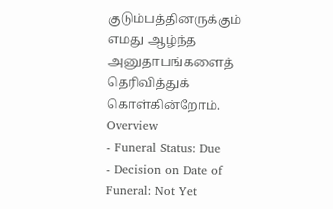குடும்பத்தினருக்கும் எமது ஆழ்ந்த அனுதாபங்களைத் தெரிவித்துக் கொள்கின்றோம்.
Overview
- Funeral Status: Due
- Decision on Date of Funeral: Not Yet